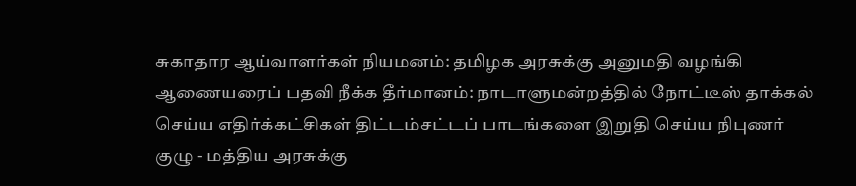சுகாதார ஆய்வாளர்கள் நியமனம்: தமிழக அரசுக்கு அனுமதி வழங்கி ஆணையரைப் பதவி நீக்க தீர்மானம்: நாடாளுமன்றத்தில் நோட்டீஸ் தாக்கல் செய்ய எதிர்க்கட்சிகள் திட்டம்சட்டப் பாடங்களை இறுதி செய்ய நிபுணர் குழு - மத்திய அரசுக்கு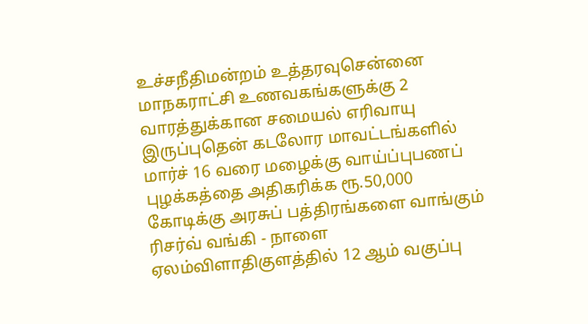உச்சநீதிமன்றம் உத்தரவுசென்னை மாநகராட்சி உணவகங்களுக்கு 2 வாரத்துக்கான சமையல் எரிவாயு இருப்புதென் கடலோர மாவட்டங்களில் மார்ச் 16 வரை மழைக்கு வாய்ப்புபணப் புழக்கத்தை அதிகரிக்க ரூ.50,000 கோடிக்கு அரசுப் பத்திரங்களை வாங்கும் ரிசர்வ் வங்கி - நாளை ஏலம்விளாதிகுளத்தில் 12 ஆம் வகுப்பு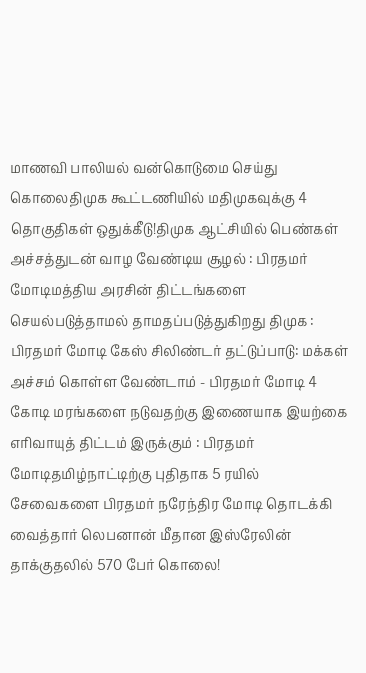மாணவி பாலியல் வன்கொடுமை செய்து கொலைதிமுக கூட்டணியில் மதிமுகவுக்கு 4 தொகுதிகள் ஒதுக்கீடு!திமுக ஆட்சியில் பெண்கள் அச்சத்துடன் வாழ வேண்டிய சூழல் : பிரதமர் மோடிமத்திய அரசின் திட்டங்களை செயல்படுத்தாமல் தாமதப்படுத்துகிறது திமுக : பிரதமர் மோடி கேஸ் சிலிண்டர் தட்டுப்பாடு: மக்கள் அச்சம் கொள்ள வேண்டாம் - பிரதமர் மோடி 4 கோடி மரங்களை நடுவதற்கு இணையாக இயற்கை எரிவாயுத் திட்டம் இருக்கும் : பிரதமர் மோடிதமிழ்நாட்டிற்கு புதிதாக 5 ரயில் சேவைகளை பிரதமர் நரேந்திர மோடி தொடக்கி வைத்தார் லெபனான் மீதான இஸ்ரேலின் தாக்குதலில் 570 பேர் கொலை!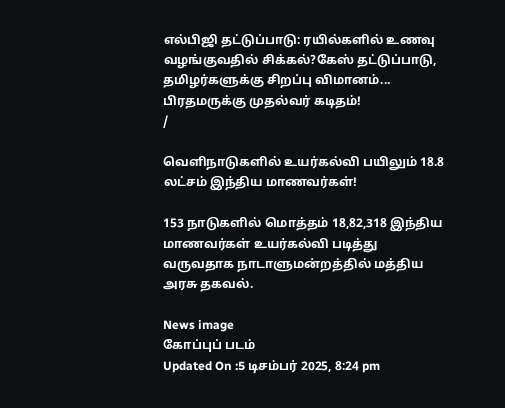எல்பிஜி தட்டுப்பாடு: ரயில்களில் உணவு வழங்குவதில் சிக்கல்?கேஸ் தட்டுப்பாடு, தமிழர்களுக்கு சிறப்பு விமானம்... பிரதமருக்கு முதல்வர் கடிதம்!
/

வெளிநாடுகளில் உயர்கல்வி பயிலும் 18.8 லட்சம் இந்திய மாணவர்கள்!

153 நாடுகளில் மொத்தம் 18,82,318 இந்திய மாணவர்கள் உயர்கல்வி படித்து வருவதாக நாடாளுமன்றத்தில் மத்திய அரசு தகவல்.

News image
கோப்புப் படம்
Updated On :5 டிசம்பர் 2025, 8:24 pm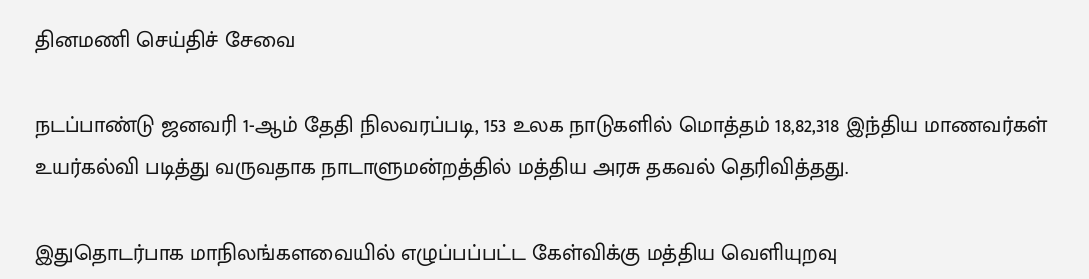தினமணி செய்திச் சேவை

நடப்பாண்டு ஜனவரி 1-ஆம் தேதி நிலவரப்படி, 153 உலக நாடுகளில் மொத்தம் 18,82,318 இந்திய மாணவர்கள் உயர்கல்வி படித்து வருவதாக நாடாளுமன்றத்தில் மத்திய அரசு தகவல் தெரிவித்தது.

இதுதொடர்பாக மாநிலங்களவையில் எழுப்பப்பட்ட கேள்விக்கு மத்திய வெளியுறவு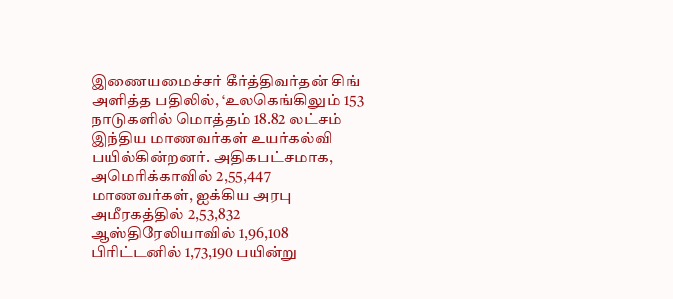இணையமைச்சர் கீர்த்திவர்தன் சிங் அளித்த பதிலில், ‘உலகெங்கிலும் 153 நாடுகளில் மொத்தம் 18.82 லட்சம் இந்திய மாணவர்கள் உயர்கல்வி பயில்கின்றனர். அதிகபட்சமாக, அமெரிக்காவில் 2,55,447 மாணவர்கள், ஐக்கிய அரபு அமீரகத்தில் 2,53,832 ஆஸ்திரேலியாவில் 1,96,108 பிரிட்டனில் 1,73,190 பயின்று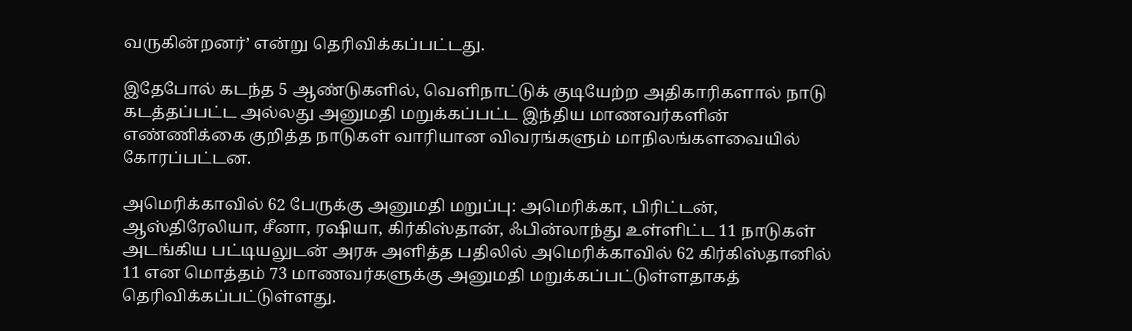வருகின்றனர்’ என்று தெரிவிக்கப்பட்டது.

இதேபோல் கடந்த 5 ஆண்டுகளில், வெளிநாட்டுக் குடியேற்ற அதிகாரிகளால் நாடு கடத்தப்பட்ட அல்லது அனுமதி மறுக்கப்பட்ட இந்திய மாணவர்களின் எண்ணிக்கை குறித்த நாடுகள் வாரியான விவரங்களும் மாநிலங்களவையில் கோரப்பட்டன.

அமெரிக்காவில் 62 பேருக்கு அனுமதி மறுப்பு: அமெரிக்கா, பிரிட்டன், ஆஸ்திரேலியா, சீனா, ரஷியா, கிர்கிஸ்தான், ஃபின்லாந்து உள்ளிட்ட 11 நாடுகள் அடங்கிய பட்டியலுடன் அரசு அளித்த பதிலில் அமெரிக்காவில் 62 கிர்கிஸ்தானில் 11 என மொத்தம் 73 மாணவர்களுக்கு அனுமதி மறுக்கப்பட்டுள்ளதாகத் தெரிவிக்கப்பட்டுள்ளது.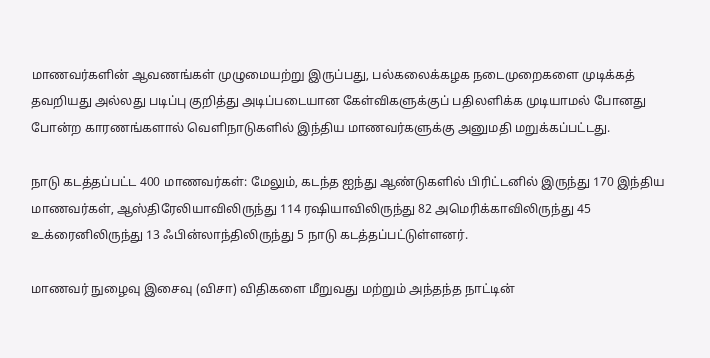மாணவர்களின் ஆவணங்கள் முழுமையற்று இருப்பது, பல்கலைக்கழக நடைமுறைகளை முடிக்கத் தவறியது அல்லது படிப்பு குறித்து அடிப்படையான கேள்விகளுக்குப் பதிலளிக்க முடியாமல் போனது போன்ற காரணங்களால் வெளிநாடுகளில் இந்திய மாணவர்களுக்கு அனுமதி மறுக்கப்பட்டது.

நாடு கடத்தப்பட்ட 400 மாணவர்கள்: மேலும், கடந்த ஐந்து ஆண்டுகளில் பிரிட்டனில் இருந்து 170 இந்திய மாணவர்கள், ஆஸ்திரேலியாவிலிருந்து 114 ரஷியாவிலிருந்து 82 அமெரிக்காவிலிருந்து 45 உக்ரைனிலிருந்து 13 ஃபின்லாந்திலிருந்து 5 நாடு கடத்தப்பட்டுள்ளனர்.

மாணவர் நுழைவு இசைவு (விசா) விதிகளை மீறுவது மற்றும் அந்தந்த நாட்டின்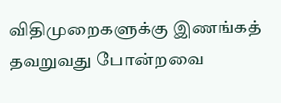விதிமுறைகளுக்கு இணங்கத் தவறுவது போன்றவை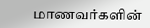மாணவர்களின்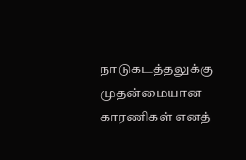நாடுகடத்தலுக்கு முதன்மையான காரணிகள் எனத்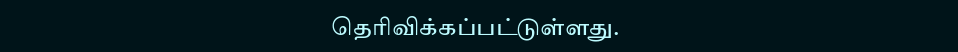தெரிவிக்கப்பட்டுள்ளது.